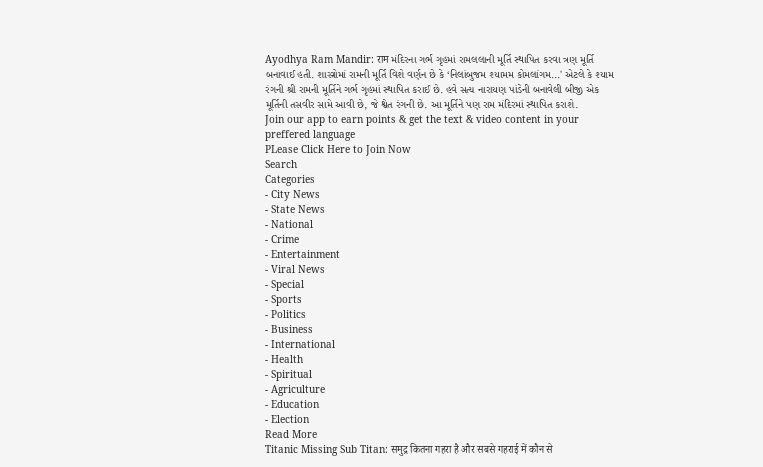Ayodhya Ram Mandir: राम મંદિરના ગર્ભ ગૃહમાં રામલલાની મૂર્તિ સ્થાપિત કરવા ત્રણ મૂર્તિ બનાવાઈ હતી. શાસ્ત્રોમાં રામની મૂર્તિ વિશે વર્ણન છે કે ‘નિલાંબુજમ શ્યામમ કોમલાંગમ...' એટલે કે શ્યામ રંગની શ્રી રામની મૂર્તિને ગર્ભ ગૃહમાં સ્થાપિત કરાઈ છે. હવે સત્ય નારાયણ પાંડેની બનાવેલી બીજી એક મૂર્તિની તસવીર સામે આવી છે, જે શ્વેત રંગની છે. આ મૂર્તિને પણ રામ મંદિરમાં સ્થાપિત કરાશે.
Join our app to earn points & get the text & video content in your preffered language
PLease Click Here to Join Now
Search
Categories
- City News
- State News
- National
- Crime
- Entertainment
- Viral News
- Special
- Sports
- Politics
- Business
- International
- Health
- Spiritual
- Agriculture
- Education
- Election
Read More
Titanic Missing Sub Titan: समुद्र कितना गहरा है और सबसे गहराई में कौन से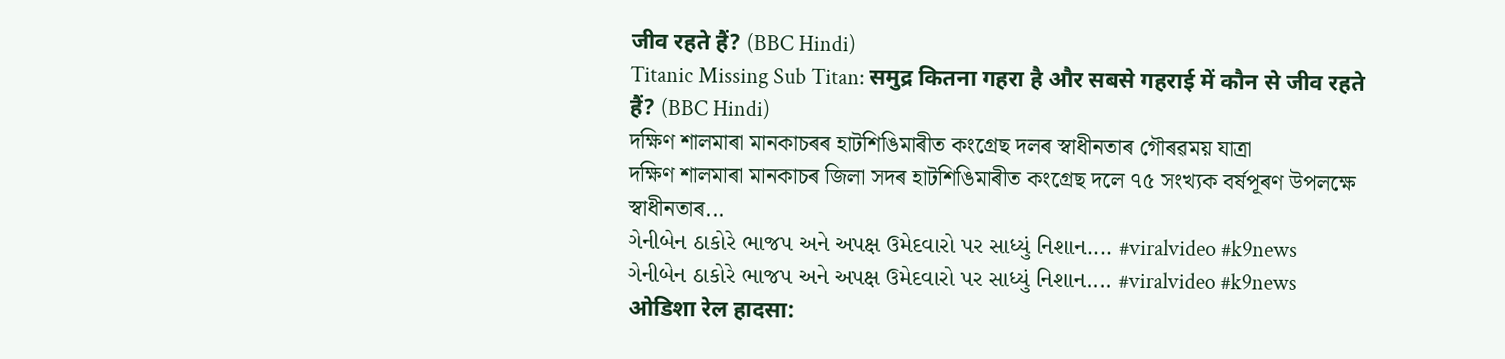जीव रहते हैं? (BBC Hindi)
Titanic Missing Sub Titan: समुद्र कितना गहरा है और सबसे गहराई में कौन से जीव रहते हैं? (BBC Hindi)
দক্ষিণ শালমাৰা মানকাচৰৰ হাটশিঙিমাৰীত কংগ্ৰেছ দলৰ স্বাধীনতাৰ গৌৰৱময় যাত্ৰা
দক্ষিণ শালমাৰা মানকাচৰ জিলা সদৰ হাটশিঙিমাৰীত কংগ্ৰেছ দলে ৭৫ সংখ্যক বৰ্ষপূৰণ উপলক্ষে স্বাধীনতাৰ...
ગેનીબેન ઠાકોરે ભાજપ અને અપક્ષ ઉમેદવારો પર સાધ્યું નિશાન.... #viralvideo #k9news
ગેનીબેન ઠાકોરે ભાજપ અને અપક્ષ ઉમેદવારો પર સાધ્યું નિશાન.... #viralvideo #k9news
ओडिशा रेल हादसा: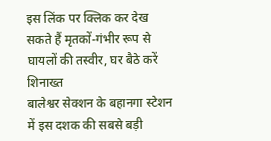इस लिंक पर क्लिक कर देख सकते हैं मृतकों-गंभीर रूप से घायलों की तस्वीर, घर बैठे करें शिनाख्त
बालेश्वर सेक्शन के बहानगा स्टेशन में इस दशक की सबसे बड़ी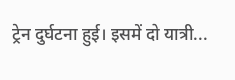ट्रेन दुर्घटना हुई। इसमें दो यात्री...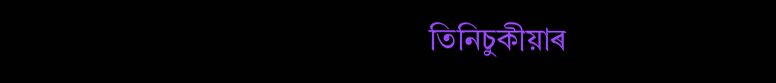তিনিচুকীয়াৰ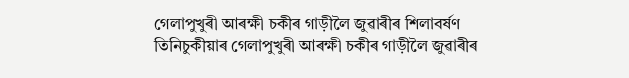গেলাপুখুৰী আৰক্ষী চকীৰ গাড়ীলৈ জুৱাৰীৰ শিলাবৰ্ষণ
তিনিচুকীয়াৰ গেলাপুখুৰী আৰক্ষী চকীৰ গাড়ীলৈ জুৱাৰীৰ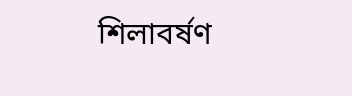শিলাবৰ্ষণ